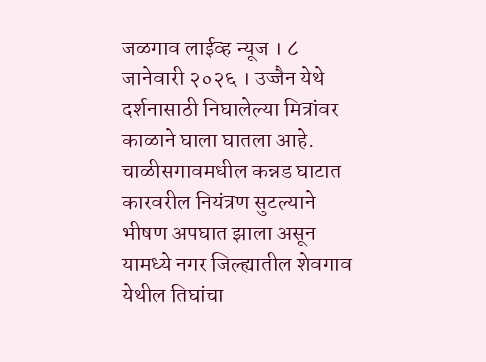जळगाव लाईव्ह न्यूज । ८ जानेवारी २०२६ । उज्जैन येथे दर्शनासाठी निघालेल्या मित्रांवर काळाने घाला घातला आहे. चाळीसगावमधील कन्नड घाटात कारवरील नियंत्रण सुटल्याने भीषण अपघात झाला असून यामध्ये नगर जिल्ह्यातील शेवगाव येथील तिघांचा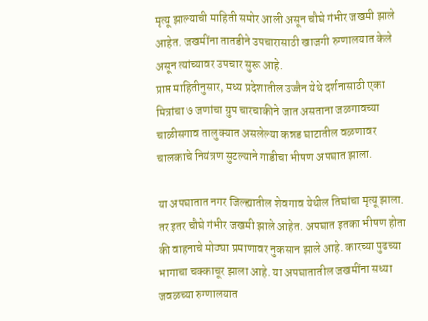मृत्यू झाल्याची माहिती समोर आली असून चौघे गंभीर जखमी झाले आहेत. जखमींना तातडीने उपचारासाठी खाजगी रुग्णालयात केले असून त्यांच्यावर उपचार सुरू आहे.
प्राप्त माहितीनुसार, मध्य प्रदेशातील उज्जैन येथे दर्शनासाठी एका मित्रांचा ७ जणांचा ग्रुप चारचाकीने जात असताना जळगावच्या चाळीसगाव तालुक्यात असलेल्या कन्नड घाटातील वळणावर चालकाचे नियंत्रण सुटल्याने गाडीचा भीषण अपघात झाला.

या अपघातात नगर जिल्ह्यातील शेवगाव येथील तिघांचा मृत्यू झाला. तर इतर चौघे गंभीर जखमी झाले आहेत. अपघात इतका भीषण होता की वाहनाचे मोठ्या प्रमाणावर नुकसान झाले आहे. कारच्या पुढच्या भागाचा चक्काचूर झाला आहे. या अपघातातील जखमींना सध्या जवळच्या रुग्णालयात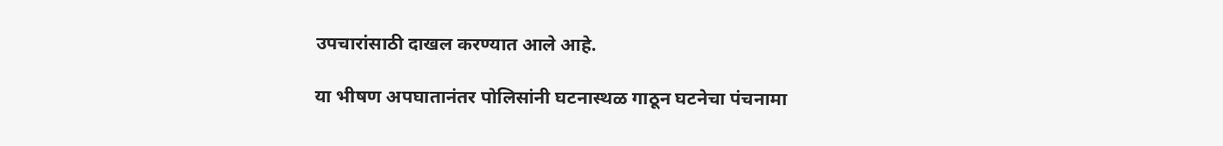उपचारांसाठी दाखल करण्यात आले आहे.

या भीषण अपघातानंतर पोलिसांनी घटनास्थळ गाठून घटनेचा पंचनामा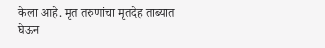केला आहे. मृत तरुणांचा मृतदेह ताब्यात घेऊन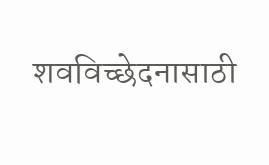शवविच्छेदनासाठी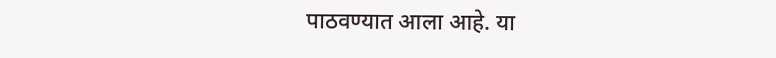पाठवण्यात आला आहे. या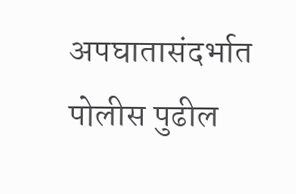अपघातासंदर्भात पोलीस पुढील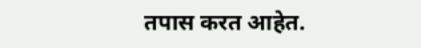तपास करत आहेत.